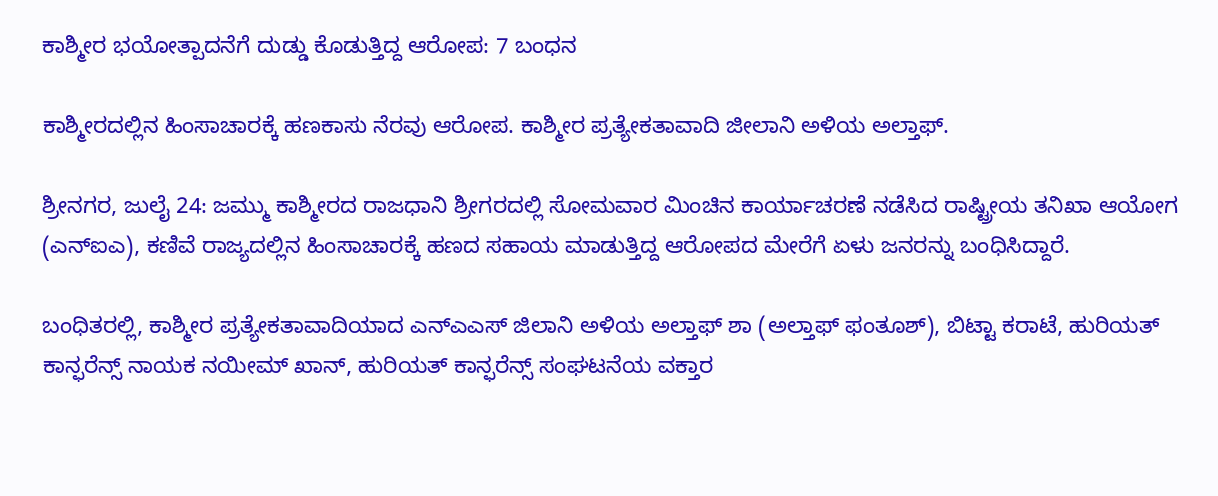ಕಾಶ್ಮೀರ ಭಯೋತ್ಪಾದನೆಗೆ ದುಡ್ಡು ಕೊಡುತ್ತಿದ್ದ ಆರೋಪ: 7 ಬಂಧನ

ಕಾಶ್ಮೀರದಲ್ಲಿನ ಹಿಂಸಾಚಾರಕ್ಕೆ ಹಣಕಾಸು ನೆರವು ಆರೋಪ. ಕಾಶ್ಮೀರ ಪ್ರತ್ಯೇಕತಾವಾದಿ ಜೀಲಾನಿ ಅಳಿಯ ಅಲ್ತಾಫ್.

ಶ್ರೀನಗರ, ಜುಲೈ 24: ಜಮ್ಮು ಕಾಶ್ಮೀರದ ರಾಜಧಾನಿ ಶ್ರೀಗರದಲ್ಲಿ ಸೋಮವಾರ ಮಿಂಚಿನ ಕಾರ್ಯಾಚರಣೆ ನಡೆಸಿದ ರಾಷ್ಟ್ರೀಯ ತನಿಖಾ ಆಯೋಗ (ಎನ್ಐಎ), ಕಣಿವೆ ರಾಜ್ಯದಲ್ಲಿನ ಹಿಂಸಾಚಾರಕ್ಕೆ ಹಣದ ಸಹಾಯ ಮಾಡುತ್ತಿದ್ದ ಆರೋಪದ ಮೇರೆಗೆ ಏಳು ಜನರನ್ನು ಬಂಧಿಸಿದ್ದಾರೆ.

ಬಂಧಿತರಲ್ಲಿ, ಕಾಶ್ಮೀರ ಪ್ರತ್ಯೇಕತಾವಾದಿಯಾದ ಎನ್ಎಎಸ್ ಜಿಲಾನಿ ಅಳಿಯ ಅಲ್ತಾಫ್ ಶಾ (ಅಲ್ತಾಫ್ ಫಂತೂಶ್), ಬಿಟ್ಟಾ ಕರಾಟೆ, ಹುರಿಯತ್ ಕಾನ್ಫರೆನ್ಸ್ ನಾಯಕ ನಯೀಮ್ ಖಾನ್, ಹುರಿಯತ್ ಕಾನ್ಫರೆನ್ಸ್ ಸಂಘಟನೆಯ ವಕ್ತಾರ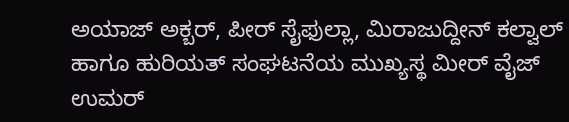ಅಯಾಜ್ ಅಕ್ಬರ್, ಪೀರ್ ಸೈಫುಲ್ಲಾ, ಮಿರಾಜುದ್ದೀನ್ ಕಲ್ವಾಲ್ ಹಾಗೂ ಹುರಿಯತ್ ಸಂಘಟನೆಯ ಮುಖ್ಯಸ್ಥ ಮೀರ್ ವೈಜ್ ಉಮರ್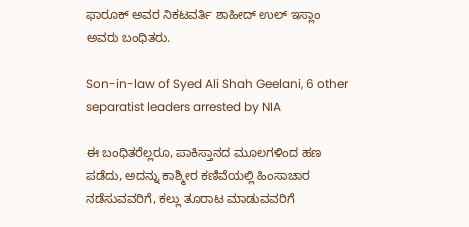ಫಾರೂಕ್ ಅವರ ನಿಕಟವರ್ತಿ ಶಾಹೀದ್ ಉಲ್ ಇಸ್ಲಾಂ ಅವರು ಬಂಧಿತರು.

Son-in-law of Syed Ali Shah Geelani, 6 other separatist leaders arrested by NIA

ಈ ಬಂಧಿತರೆಲ್ಲರೂ, ಪಾಕಿಸ್ತಾನದ ಮೂಲಗಳಿಂದ ಹಣ ಪಡೆದು, ಅದನ್ನು ಕಾಶ್ಮೀರ ಕಣಿವೆಯಲ್ಲಿ ಹಿಂಸಾಚಾರ ನಡೆಸುವವರಿಗೆ, ಕಲ್ಲು ತೂರಾಟ ಮಾಡುವವರಿಗೆ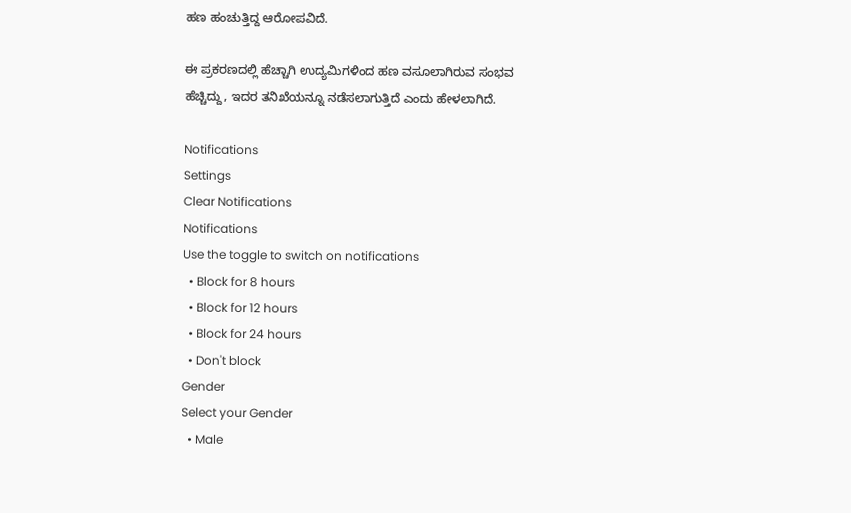ಹಣ ಹಂಚುತ್ತಿದ್ದ ಆರೋಪವಿದೆ.

ಈ ಪ್ರಕರಣದಲ್ಲಿ ಹೆಚ್ಚಾಗಿ ಉದ್ಯಮಿಗಳಿಂದ ಹಣ ವಸೂಲಾಗಿರುವ ಸಂಭವ ಹೆಚ್ಚಿದ್ದು, ಇದರ ತನಿಖೆಯನ್ನೂ ನಡೆಸಲಾಗುತ್ತಿದೆ ಎಂದು ಹೇಳಲಾಗಿದೆ.

Notifications
Settings
Clear Notifications
Notifications
Use the toggle to switch on notifications
  • Block for 8 hours
  • Block for 12 hours
  • Block for 24 hours
  • Don't block
Gender
Select your Gender
  • Male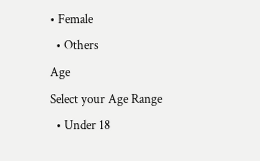• Female
  • Others
Age
Select your Age Range
  • Under 18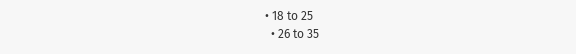• 18 to 25
  • 26 to 35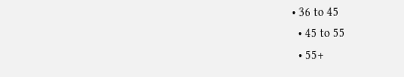• 36 to 45
  • 45 to 55
  • 55+